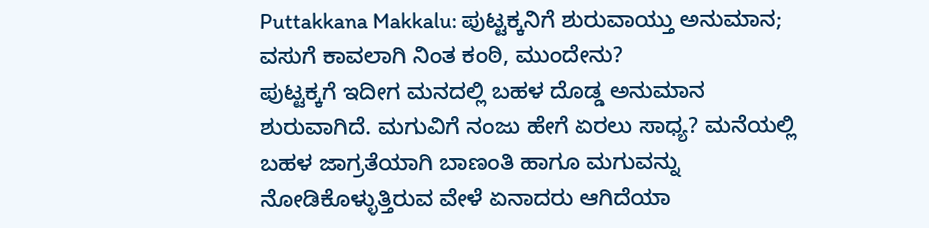Puttakkana Makkalu: ಪುಟ್ಟಕ್ಕನಿಗೆ ಶುರುವಾಯ್ತು ಅನುಮಾನ; ವಸುಗೆ ಕಾವಲಾಗಿ ನಿಂತ ಕಂಠಿ, ಮುಂದೇನು?
ಪುಟ್ಟಕ್ಕಗೆ ಇದೀಗ ಮನದಲ್ಲಿ ಬಹಳ ದೊಡ್ಡ ಅನುಮಾನ ಶುರುವಾಗಿದೆ. ಮಗುವಿಗೆ ನಂಜು ಹೇಗೆ ಏರಲು ಸಾಧ್ಯ? ಮನೆಯಲ್ಲಿ ಬಹಳ ಜಾಗ್ರತೆಯಾಗಿ ಬಾಣಂತಿ ಹಾಗೂ ಮಗುವನ್ನು ನೋಡಿಕೊಳ್ಳುತ್ತಿರುವ ವೇಳೆ ಏನಾದರು ಆಗಿದೆಯಾ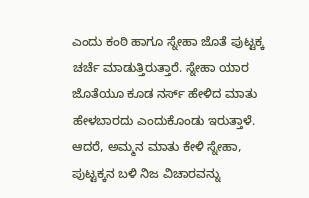ಎಂದು ಕಂಠಿ ಹಾಗೂ ಸ್ನೇಹಾ ಜೊತೆ ಪುಟ್ಟಕ್ಕ ಚರ್ಚೆ ಮಾಡುತ್ತಿರುತ್ತಾರೆ. ಸ್ನೇಹಾ ಯಾರ ಜೊತೆಯೂ ಕೂಡ ನರ್ಸ್ ಹೇಳಿದ ಮಾತು ಹೇಳಬಾರದು ಎಂದುಕೊಂಡು ಇರುತ್ತಾಳೆ. ಆದರೆ, ಅಮ್ಮನ ಮಾತು ಕೇಳಿ ಸ್ನೇಹಾ, ಪುಟ್ಟಕ್ಕನ ಬಳಿ ನಿಜ ವಿಚಾರವನ್ನು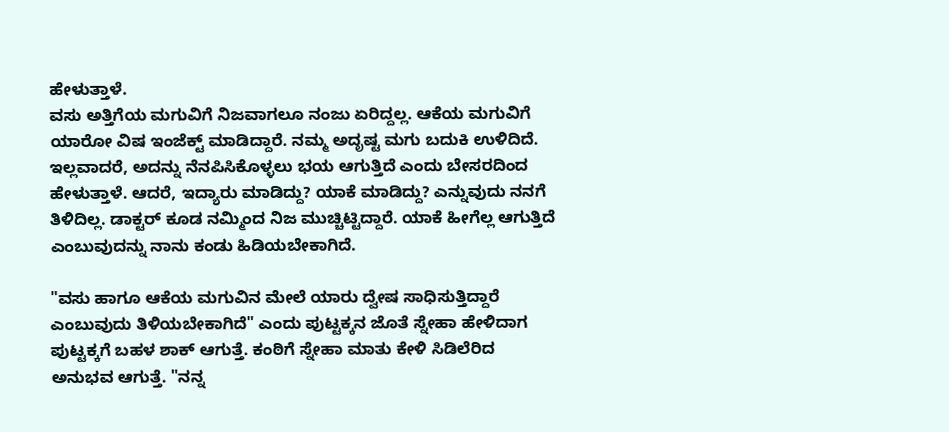ಹೇಳುತ್ತಾಳೆ.
ವಸು ಅತ್ತಿಗೆಯ ಮಗುವಿಗೆ ನಿಜವಾಗಲೂ ನಂಜು ಏರಿದ್ದಲ್ಲ. ಆಕೆಯ ಮಗುವಿಗೆ ಯಾರೋ ವಿಷ ಇಂಜೆಕ್ಟ್ ಮಾಡಿದ್ದಾರೆ. ನಮ್ಮ ಅದೃಷ್ಟ ಮಗು ಬದುಕಿ ಉಳಿದಿದೆ. ಇಲ್ಲವಾದರೆ, ಅದನ್ನು ನೆನಪಿಸಿಕೊಳ್ಳಲು ಭಯ ಆಗುತ್ತಿದೆ ಎಂದು ಬೇಸರದಿಂದ ಹೇಳುತ್ತಾಳೆ. ಆದರೆ, ಇದ್ಯಾರು ಮಾಡಿದ್ದು? ಯಾಕೆ ಮಾಡಿದ್ದು? ಎನ್ನುವುದು ನನಗೆ ತಿಳಿದಿಲ್ಲ. ಡಾಕ್ಟರ್ ಕೂಡ ನಮ್ಮಿಂದ ನಿಜ ಮುಚ್ಚಿಟ್ಟಿದ್ದಾರೆ. ಯಾಕೆ ಹೀಗೆಲ್ಲ ಆಗುತ್ತಿದೆ ಎಂಬುವುದನ್ನು ನಾನು ಕಂಡು ಹಿಡಿಯಬೇಕಾಗಿದೆ.

"ವಸು ಹಾಗೂ ಆಕೆಯ ಮಗುವಿನ ಮೇಲೆ ಯಾರು ದ್ವೇಷ ಸಾಧಿಸುತ್ತಿದ್ದಾರೆ ಎಂಬುವುದು ತಿಳಿಯಬೇಕಾಗಿದೆ" ಎಂದು ಪುಟ್ಟಕ್ಕನ ಜೊತೆ ಸ್ನೇಹಾ ಹೇಳಿದಾಗ ಪುಟ್ಟಕ್ಕಗೆ ಬಹಳ ಶಾಕ್ ಆಗುತ್ತೆ. ಕಂಠಿಗೆ ಸ್ನೇಹಾ ಮಾತು ಕೇಳಿ ಸಿಡಿಲೆರಿದ ಅನುಭವ ಆಗುತ್ತೆ. "ನನ್ನ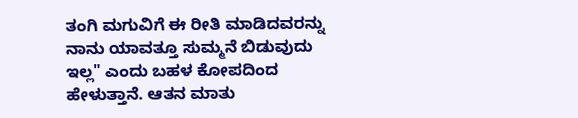ತಂಗಿ ಮಗುವಿಗೆ ಈ ರೀತಿ ಮಾಡಿದವರನ್ನು ನಾನು ಯಾವತ್ತೂ ಸುಮ್ಮನೆ ಬಿಡುವುದು ಇಲ್ಲ" ಎಂದು ಬಹಳ ಕೋಪದಿಂದ ಹೇಳುತ್ತಾನೆ. ಆತನ ಮಾತು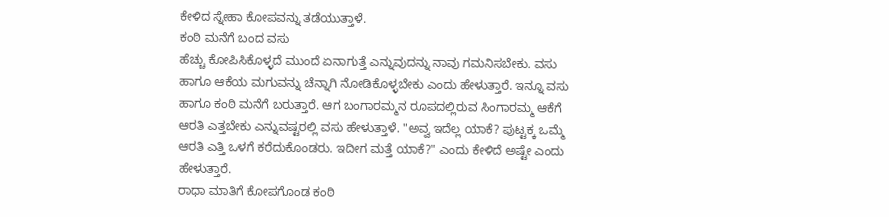ಕೇಳಿದ ಸ್ನೇಹಾ ಕೋಪವನ್ನು ತಡೆಯುತ್ತಾಳೆ.
ಕಂಠಿ ಮನೆಗೆ ಬಂದ ವಸು
ಹೆಚ್ಚು ಕೋಪಿಸಿಕೊಳ್ಳದೆ ಮುಂದೆ ಏನಾಗುತ್ತೆ ಎನ್ನುವುದನ್ನು ನಾವು ಗಮನಿಸಬೇಕು. ವಸು ಹಾಗೂ ಆಕೆಯ ಮಗುವನ್ನು ಚೆನ್ನಾಗಿ ನೋಡಿಕೊಳ್ಳಬೇಕು ಎಂದು ಹೇಳುತ್ತಾರೆ. ಇನ್ನೂ ವಸು ಹಾಗೂ ಕಂಠಿ ಮನೆಗೆ ಬರುತ್ತಾರೆ. ಆಗ ಬಂಗಾರಮ್ಮನ ರೂಪದಲ್ಲಿರುವ ಸಿಂಗಾರಮ್ಮ ಆಕೆಗೆ ಆರತಿ ಎತ್ತಬೇಕು ಎನ್ನುವಷ್ಟರಲ್ಲಿ ವಸು ಹೇಳುತ್ತಾಳೆ. "ಅವ್ವ ಇದೆಲ್ಲ ಯಾಕೆ? ಪುಟ್ಟಕ್ಕ ಒಮ್ಮೆ ಆರತಿ ಎತ್ತಿ ಒಳಗೆ ಕರೆದುಕೊಂಡರು. ಇದೀಗ ಮತ್ತೆ ಯಾಕೆ?" ಎಂದು ಕೇಳಿದೆ ಅಷ್ಟೇ ಎಂದು ಹೇಳುತ್ತಾರೆ.
ರಾಧಾ ಮಾತಿಗೆ ಕೋಪಗೊಂಡ ಕಂಠಿ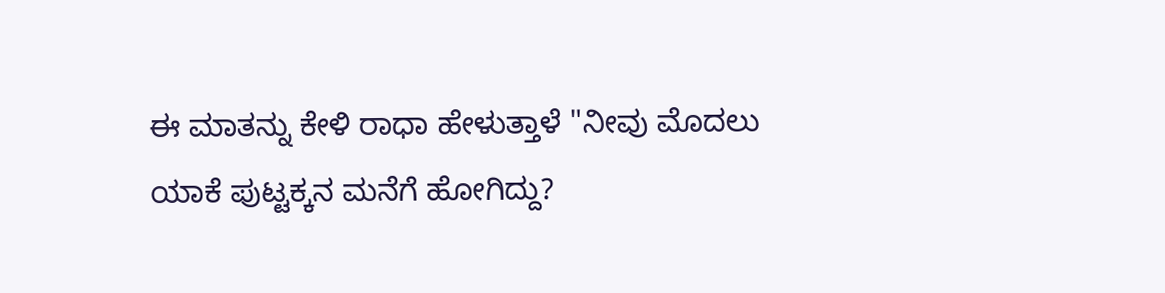ಈ ಮಾತನ್ನು ಕೇಳಿ ರಾಧಾ ಹೇಳುತ್ತಾಳೆ "ನೀವು ಮೊದಲು ಯಾಕೆ ಪುಟ್ಟಕ್ಕನ ಮನೆಗೆ ಹೋಗಿದ್ದು?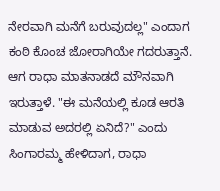ನೇರವಾಗಿ ಮನೆಗೆ ಬರುವುದಲ್ಲ" ಎಂದಾಗ ಕಂಠಿ ಕೊಂಚ ಜೋರಾಗಿಯೇ ಗದರುತ್ತಾನೆ. ಆಗ ರಾಧಾ ಮಾತನಾಡದೆ ಮೌನವಾಗಿ ಇರುತ್ತಾಳೆ. "ಈ ಮನೆಯಲ್ಲಿ ಕೂಡ ಆರತಿ ಮಾಡುವ ಅದರಲ್ಲಿ ಏನಿದೆ?" ಎಂದು ಸಿಂಗಾರಮ್ಮ ಹೇಳಿದಾಗ, ರಾಧಾ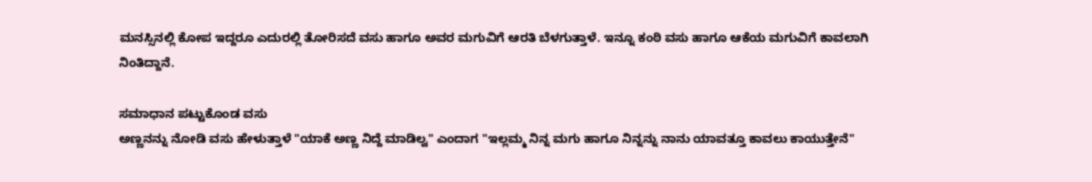ಮನಸ್ಸಿನಲ್ಲಿ ಕೋಪ ಇದ್ದರೂ ಎದುರಲ್ಲಿ ತೋರಿಸದೆ ವಸು ಹಾಗೂ ಅವರ ಮಗುವಿಗೆ ಆರತಿ ಬೆಳಗುತ್ತಾಳೆ. ಇನ್ನೂ ಕಂಠಿ ವಸು ಹಾಗೂ ಆಕೆಯ ಮಗುವಿಗೆ ಕಾವಲಾಗಿ ನಿಂತಿದ್ದಾನೆ.

ಸಮಾಧಾನ ಪಟ್ಟುಕೊಂಡ ವಸು
ಅಣ್ಣನನ್ನು ನೋಡಿ ವಸು ಹೇಳುತ್ತಾಳೆ "ಯಾಕೆ ಅಣ್ಣ ನಿದ್ದೆ ಮಾಡಿಲ್ವ" ಎಂದಾಗ "ಇಲ್ಲಮ್ಮ ನಿನ್ನ ಮಗು ಹಾಗೂ ನಿನ್ನನ್ನು ನಾನು ಯಾವತ್ತೂ ಕಾವಲು ಕಾಯುತ್ತೇನೆ"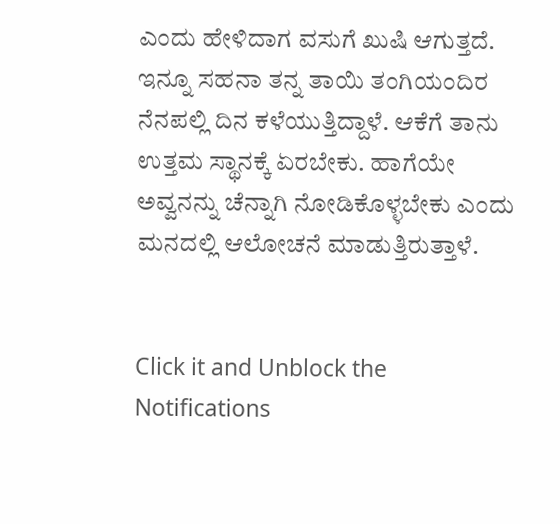ಎಂದು ಹೇಳಿದಾಗ ವಸುಗೆ ಖುಷಿ ಆಗುತ್ತದೆ. ಇನ್ನೂ ಸಹನಾ ತನ್ನ ತಾಯಿ ತಂಗಿಯಂದಿರ ನೆನಪಲ್ಲಿ ದಿನ ಕಳೆಯುತ್ತಿದ್ದಾಳೆ. ಆಕೆಗೆ ತಾನು ಉತ್ತಮ ಸ್ಥಾನಕ್ಕೆ ಏರಬೇಕು. ಹಾಗೆಯೇ ಅವ್ವನನ್ನು ಚೆನ್ನಾಗಿ ನೋಡಿಕೊಳ್ಳಬೇಕು ಎಂದು ಮನದಲ್ಲಿ ಆಲೋಚನೆ ಮಾಡುತ್ತಿರುತ್ತಾಳೆ.


Click it and Unblock the Notifications